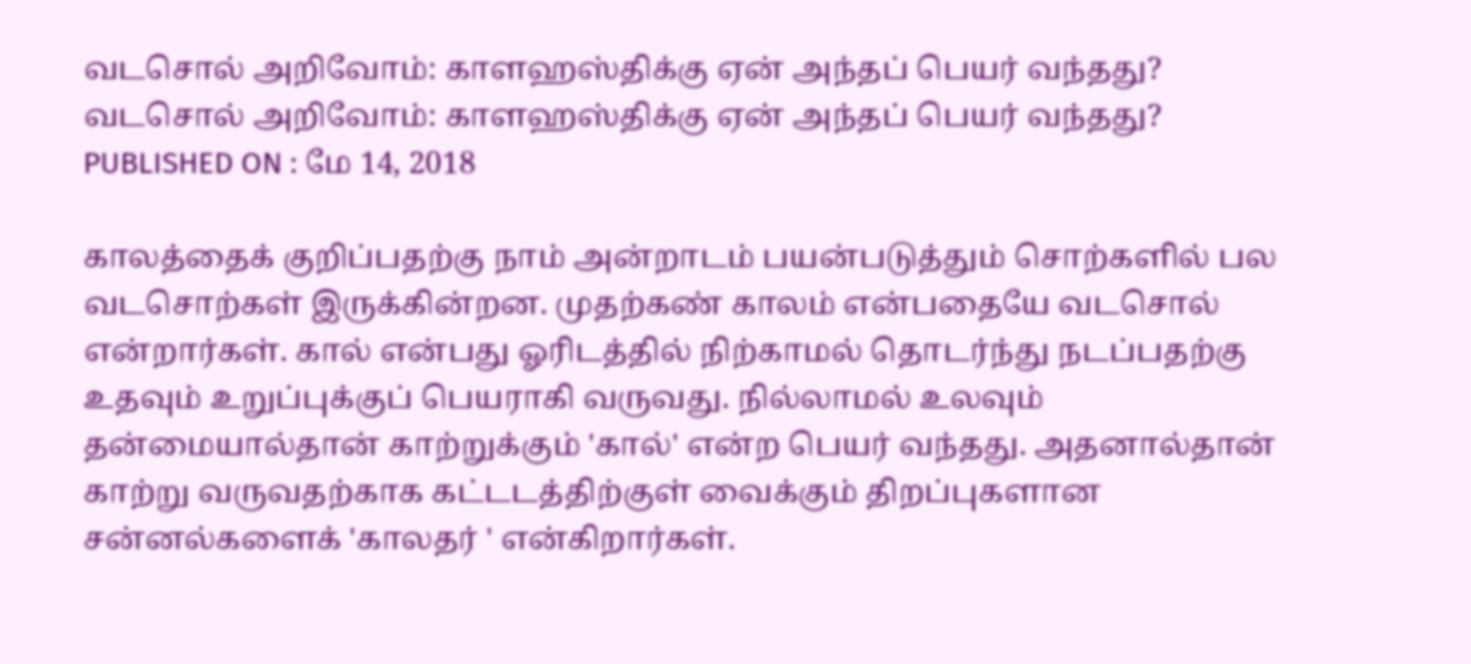வடசொல் அறிவோம்: காளஹஸ்திக்கு ஏன் அந்தப் பெயர் வந்தது?
வடசொல் அறிவோம்: காளஹஸ்திக்கு ஏன் அந்தப் பெயர் வந்தது?
PUBLISHED ON : மே 14, 2018

காலத்தைக் குறிப்பதற்கு நாம் அன்றாடம் பயன்படுத்தும் சொற்களில் பல வடசொற்கள் இருக்கின்றன. முதற்கண் காலம் என்பதையே வடசொல் என்றார்கள். கால் என்பது ஓரிடத்தில் நிற்காமல் தொடர்ந்து நடப்பதற்கு உதவும் உறுப்புக்குப் பெயராகி வருவது. நில்லாமல் உலவும் தன்மையால்தான் காற்றுக்கும் 'கால்' என்ற பெயர் வந்தது. அதனால்தான் காற்று வருவதற்காக கட்டடத்திற்குள் வைக்கும் திறப்புகளான சன்னல்களைக் 'காலதர் ' என்கிறார்கள்.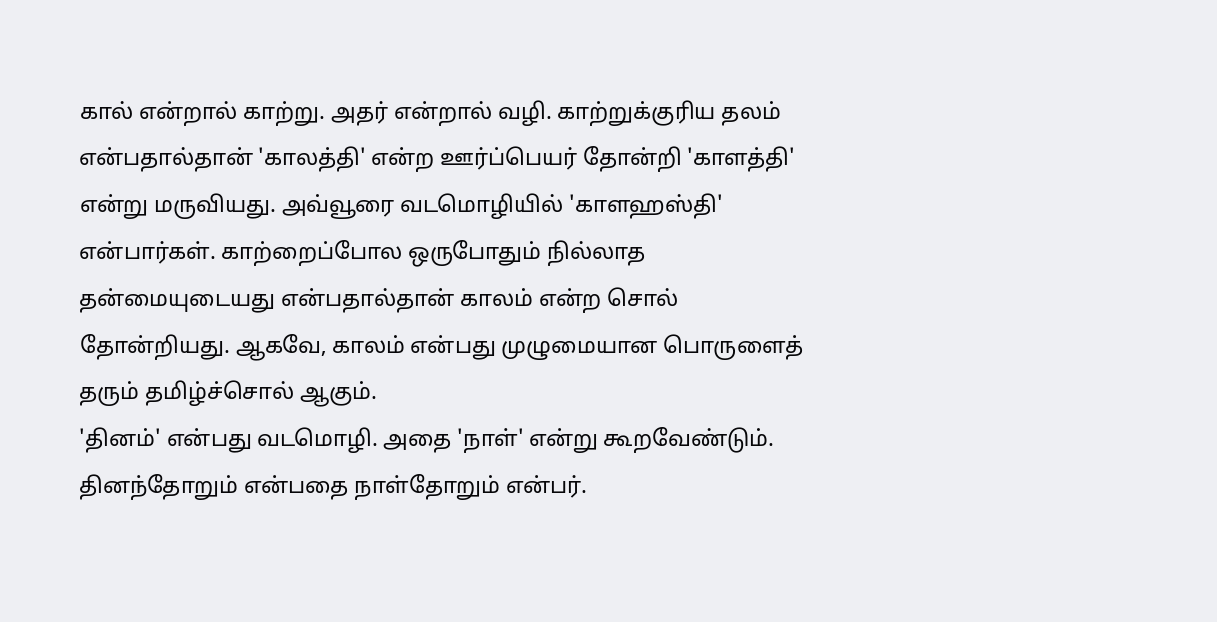கால் என்றால் காற்று. அதர் என்றால் வழி. காற்றுக்குரிய தலம் என்பதால்தான் 'காலத்தி' என்ற ஊர்ப்பெயர் தோன்றி 'காளத்தி' என்று மருவியது. அவ்வூரை வடமொழியில் 'காளஹஸ்தி' என்பார்கள். காற்றைப்போல ஒருபோதும் நில்லாத தன்மையுடையது என்பதால்தான் காலம் என்ற சொல் தோன்றியது. ஆகவே, காலம் என்பது முழுமையான பொருளைத் தரும் தமிழ்ச்சொல் ஆகும்.
'தினம்' என்பது வடமொழி. அதை 'நாள்' என்று கூறவேண்டும். தினந்தோறும் என்பதை நாள்தோறும் என்பர்.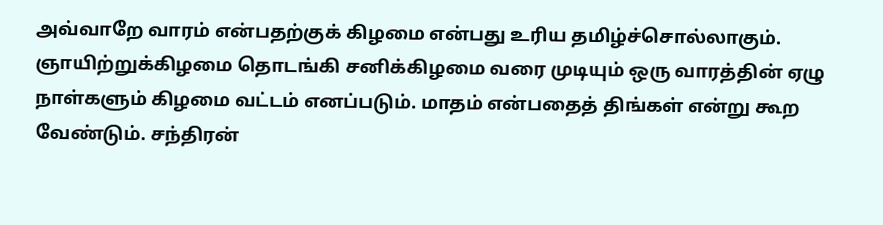அவ்வாறே வாரம் என்பதற்குக் கிழமை என்பது உரிய தமிழ்ச்சொல்லாகும். ஞாயிற்றுக்கிழமை தொடங்கி சனிக்கிழமை வரை முடியும் ஒரு வாரத்தின் ஏழு நாள்களும் கிழமை வட்டம் எனப்படும். மாதம் என்பதைத் திங்கள் என்று கூற வேண்டும். சந்திரன்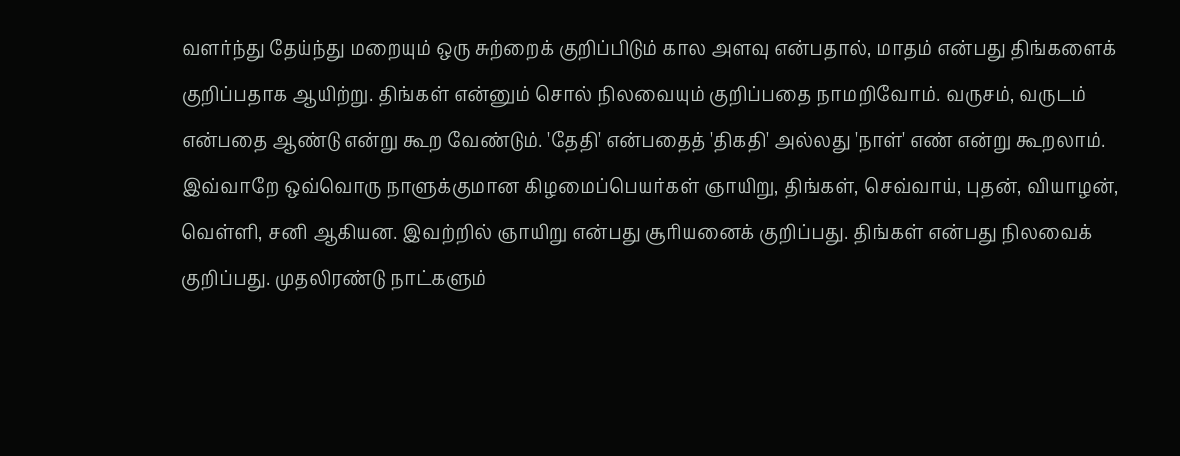வளர்ந்து தேய்ந்து மறையும் ஒரு சுற்றைக் குறிப்பிடும் கால அளவு என்பதால், மாதம் என்பது திங்களைக் குறிப்பதாக ஆயிற்று. திங்கள் என்னும் சொல் நிலவையும் குறிப்பதை நாமறிவோம். வருசம், வருடம் என்பதை ஆண்டு என்று கூற வேண்டும். 'தேதி' என்பதைத் 'திகதி' அல்லது 'நாள்' எண் என்று கூறலாம்.
இவ்வாறே ஒவ்வொரு நாளுக்குமான கிழமைப்பெயர்கள் ஞாயிறு, திங்கள், செவ்வாய், புதன், வியாழன், வெள்ளி, சனி ஆகியன. இவற்றில் ஞாயிறு என்பது சூரியனைக் குறிப்பது. திங்கள் என்பது நிலவைக் குறிப்பது. முதலிரண்டு நாட்களும்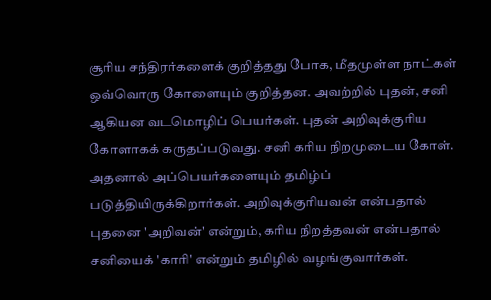சூரிய சந்திரர்களைக் குறித்தது போக, மீதமுள்ள நாட்கள் ஒவ்வொரு கோளையும் குறித்தன. அவற்றில் புதன், சனி ஆகியன வடமொழிப் பெயர்கள். புதன் அறிவுக்குரிய கோளாகக் கருதப்படுவது. சனி கரிய நிறமுடைய கோள். அதனால் அப்பெயர்களையும் தமிழ்ப் படுத்தியிருக்கிறார்கள். அறிவுக்குரியவன் என்பதால் புதனை 'அறிவன்' என்றும், கரிய நிறத்தவன் என்பதால் சனியைக் 'காரி' என்றும் தமிழில் வழங்குவார்கள்.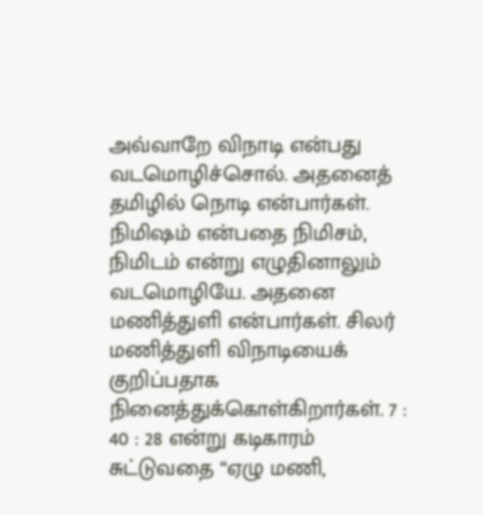அவ்வாறே விநாடி என்பது வடமொழிச்சொல். அதனைத் தமிழில் நொடி என்பார்கள். நிமிஷம் என்பதை நிமிசம், நிமிடம் என்று எழுதினாலும் வடமொழியே. அதனை மணித்துளி என்பார்கள். சிலர் மணித்துளி விநாடியைக் குறிப்பதாக நினைத்துக்கொள்கிறார்கள். 7 : 40 : 28 என்று கடிகாரம் சுட்டுவதை “ஏழு மணி,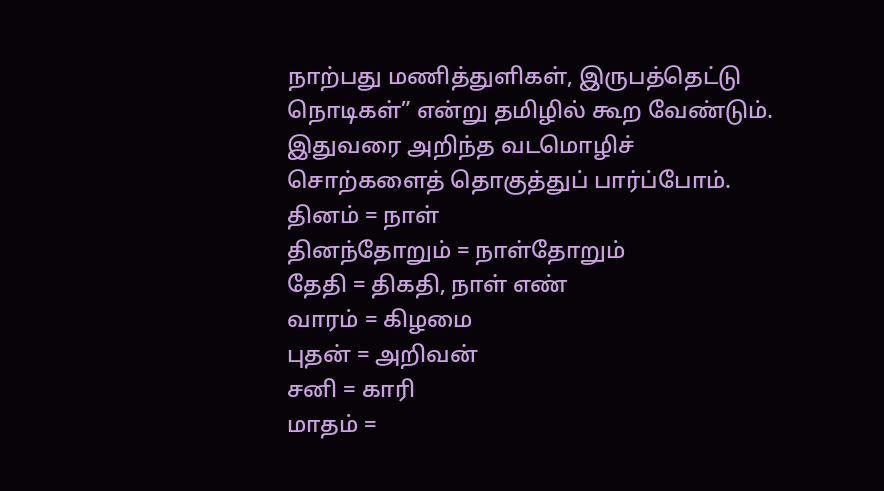நாற்பது மணித்துளிகள், இருபத்தெட்டு நொடிகள்” என்று தமிழில் கூற வேண்டும்.
இதுவரை அறிந்த வடமொழிச் சொற்களைத் தொகுத்துப் பார்ப்போம்.
தினம் = நாள்
தினந்தோறும் = நாள்தோறும்
தேதி = திகதி, நாள் எண்
வாரம் = கிழமை
புதன் = அறிவன்
சனி = காரி
மாதம் =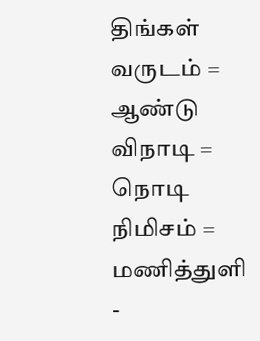திங்கள்
வருடம் = ஆண்டு
விநாடி = நொடி
நிமிசம் = மணித்துளி
-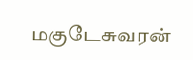மகுடேசுவரன்